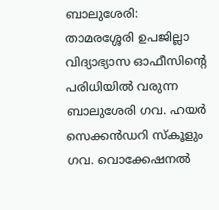ബാലുശേരി: താമരശ്ശേരി ഉപജില്ലാ വിദ്യാഭ്യാസ ഓഫീസിന്റെ പരിധിയിൽ വരുന്ന ബാലുശേരി ഗവ. ഹയർ സെക്കൻഡറി സ്കൂളും ഗവ. വൊക്കേഷനൽ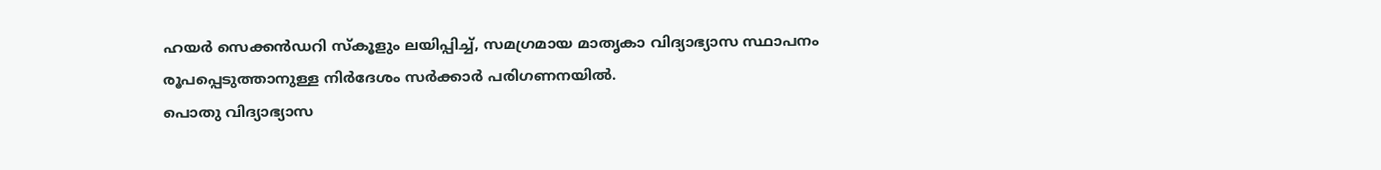ഹയർ സെക്കൻഡറി സ്കൂളും ലയിപ്പിച്ച്, സമഗ്രമായ മാതൃകാ വിദ്യാഭ്യാസ സ്ഥാപനം രൂപപ്പെടുത്താനുള്ള നിർദേശം സർക്കാർ പരിഗണനയിൽ.
പൊതു വിദ്യാഭ്യാസ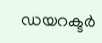ഡയറക്ടർ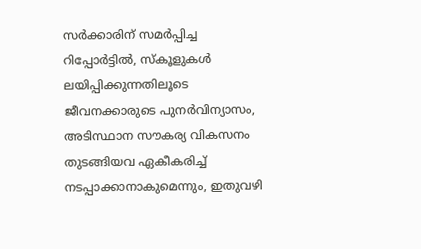സർക്കാരിന് സമർപ്പിച്ച റിപ്പോർട്ടിൽ, സ്കൂളുകൾ ലയിപ്പിക്കുന്നതിലൂടെ ജീവനക്കാരുടെ പുനർവിന്യാസം, അടിസ്ഥാന സൗകര്യ വികസനം തുടങ്ങിയവ ഏകീകരിച്ച് നടപ്പാക്കാനാകുമെന്നും, ഇതുവഴി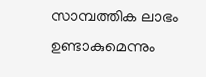സാമ്പത്തിക ലാഭം ഉണ്ടാകുമെന്നും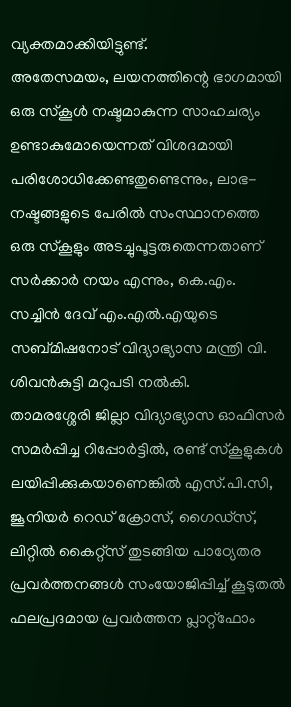വ്യക്തമാക്കിയിട്ടുണ്ട്.
അതേസമയം, ലയനത്തിന്റെ ഭാഗമായി ഒരു സ്കൂൾ നഷ്ടമാകുന്ന സാഹചര്യം ഉണ്ടാകുമോയെന്നത് വിശദമായി പരിശോധിക്കേണ്ടതുണ്ടെന്നും, ലാഭ-നഷ്ടങ്ങളുടെ പേരിൽ സംസ്ഥാനത്തെ ഒരു സ്കൂളും അടച്ചുപൂട്ടരുതെന്നതാണ് സർക്കാർ നയം എന്നും, കെ.എം. സച്ചിൻ ദേവ് എം.എൽ.എയുടെ സബ്മിഷനോട് വിദ്യാഭ്യാസ മന്ത്രി വി. ശിവൻകുട്ടി മറുപടി നൽകി.
താമരശ്ശേരി ജില്ലാ വിദ്യാഭ്യാസ ഓഫിസർ സമർപ്പിച്ച റിപ്പോർട്ടിൽ, രണ്ട് സ്കൂളുകൾ ലയിപ്പിക്കുകയാണെങ്കിൽ എസ്.പി.സി, ജൂനിയർ റെഡ് ക്രോസ്, ഗൈഡ്സ്, ലിറ്റിൽ കൈറ്റ്സ് തുടങ്ങിയ പാഠ്യേതര പ്രവർത്തനങ്ങൾ സംയോജിപ്പിച്ച് കൂടുതൽ ഫലപ്രദമായ പ്രവർത്തന പ്ലാറ്റ്ഫോം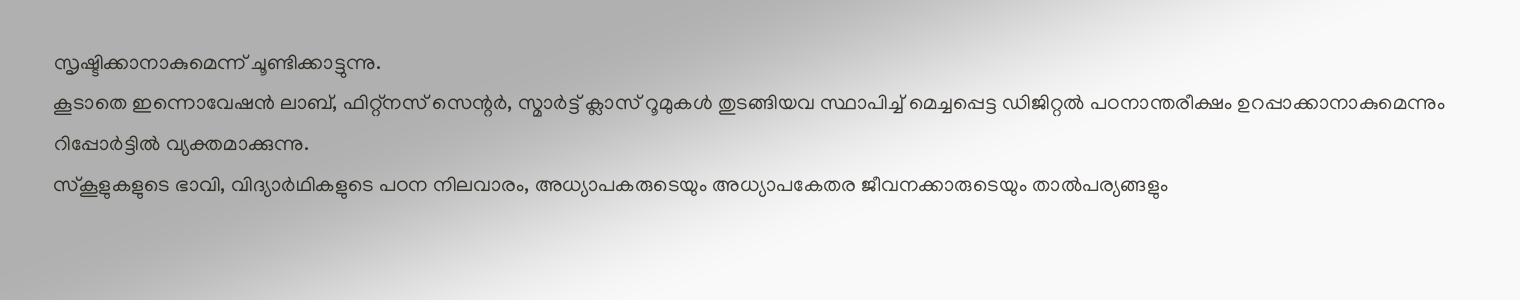സൃഷ്ടിക്കാനാകുമെന്ന് ചൂണ്ടിക്കാട്ടുന്നു.
കൂടാതെ ഇന്നൊവേഷൻ ലാബ്, ഫിറ്റ്നസ് സെന്റർ, സ്മാർട്ട് ക്ലാസ് റൂമുകൾ തുടങ്ങിയവ സ്ഥാപിച്ച് മെച്ചപ്പെട്ട ഡിജിറ്റൽ പഠനാന്തരീക്ഷം ഉറപ്പാക്കാനാകുമെന്നും റിപ്പോർട്ടിൽ വ്യക്തമാക്കുന്നു.
സ്കൂളുകളുടെ ഭാവി, വിദ്യാർഥികളുടെ പഠന നിലവാരം, അധ്യാപകരുടെയും അധ്യാപകേതര ജീവനക്കാരുടെയും താൽപര്യങ്ങളും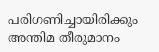പരിഗണിച്ചായിരിക്കും അന്തിമ തീരുമാനം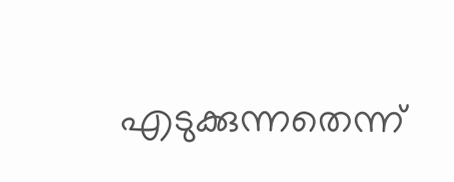എടുക്കുന്നതെന്ന്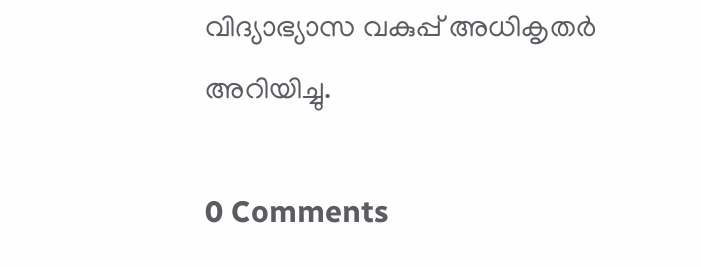വിദ്യാഭ്യാസ വകുപ്പ് അധികൃതർ അറിയിച്ചു.

0 Comments